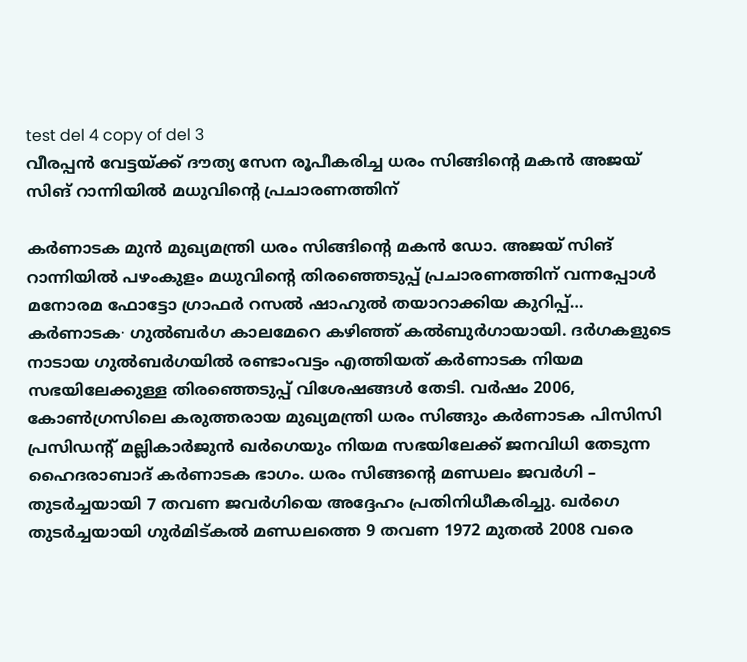test del 4 copy of del 3
വീരപ്പൻ വേട്ടയ്ക്ക് ദൗത്യ സേന രൂപീകരിച്ച ധരം സിങ്ങിന്റെ മകൻ അജയ് സിങ് റാന്നിയിൽ മധുവിന്റെ പ്രചാരണത്തിന്

കർണാടക മുൻ മുഖ്യമന്ത്രി ധരം സിങ്ങിന്റെ മകൻ ഡോ. അജയ് സിങ് റാന്നിയിൽ പഴംകുളം മധുവിന്റെ തിരഞ്ഞെടുപ്പ് പ്രചാരണത്തിന് വന്നപ്പോൾ മനോരമ ഫോട്ടോ ഗ്രാഫർ റസൽ ഷാഹുൽ തയാറാക്കിയ കുറിപ്പ്… കർണാടക∙ ഗുൽബർഗ കാലമേറെ കഴിഞ്ഞ് കൽബുർഗായായി. ദർഗകളുടെ നാടായ ഗുൽബർഗയിൽ രണ്ടാംവട്ടം എത്തിയത് കർണാടക നിയമ സഭയിലേക്കുള്ള തിരഞ്ഞെടുപ്പ് വിശേഷങ്ങൾ തേടി. വർഷം 2006, കോൺഗ്രസിലെ കരുത്തരായ മുഖ്യമന്ത്രി ധരം സിങ്ങും കർണാടക പിസിസി പ്രസിഡന്റ് മല്ലികാർജുൻ ഖർഗെയും നിയമ സഭയിലേക്ക് ജനവിധി തേടുന്ന ഹൈദരാബാദ് കർണാടക ഭാഗം. ധരം സിങ്ങന്റെ മണ്ഡലം ജവർഗി – തുടർച്ചയായി 7 തവണ ജവർഗിയെ അദ്ദേഹം പ്രതിനിധീകരിച്ചു. ഖർഗെ തുടർച്ചയായി ഗുർമിട്കൽ മണ്ഡലത്തെ 9 തവണ 1972 മുതൽ 2008 വരെ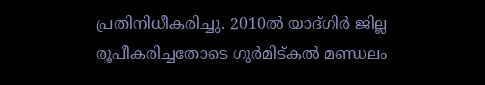പ്രതിനിധീകരിച്ചു. 2010ൽ യാദ്ഗിർ ജില്ല രൂപീകരിച്ചതോടെ ഗുർമിട്കൽ മണ്ഡലം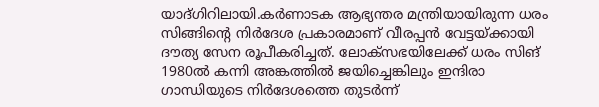യാദ്ഗിറിലായി.കർണാടക ആഭ്യന്തര മന്ത്രിയായിരുന്ന ധരം സിങ്ങിന്റെ നിർദേശ പ്രകാരമാണ് വീരപ്പൻ വേട്ടയ്ക്കായി ദൗത്യ സേന രൂപീകരിച്ചത്. ലോക്സഭയിലേക്ക് ധരം സിങ് 1980ൽ കന്നി അങ്കത്തിൽ ജയിച്ചെങ്കിലും ഇന്ദിരാ ഗാന്ധിയുടെ നിർദേശത്തെ തുടർന്ന്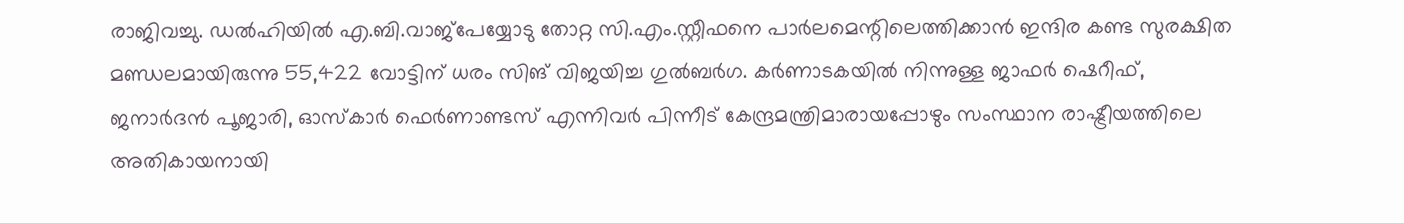രാജിവച്ചു. ഡൽഹിയിൽ എ.ബി.വാജ്പേയ്യോടു തോറ്റ സി.എം.സ്റ്റീഫനെ പാർലമെന്റിലെത്തിക്കാൻ ഇന്ദിര കണ്ട സുരക്ഷിത മണ്ഡലമായിരുന്നു 55,422 വോട്ടിന് ധരം സിങ് വിജയിച്ച ഗുൽബർഗ. കർണാടകയിൽ നിന്നുള്ള ജാഫർ ഷെറീഫ്, ജനാർദൻ പൂജാരി, ഓസ്കാർ ഫെർണാണ്ടസ് എന്നിവർ പിന്നീട് കേന്ദ്രമന്ത്രിമാരായപ്പോഴും സംസ്ഥാന രാഷ്ട്രീയത്തിലെ അതികായനായി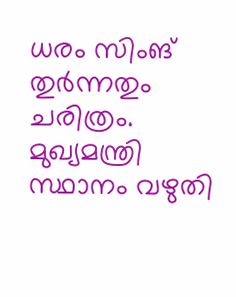ധരം സിംങ് തുർന്നതും ചരിത്രം. മുഖ്യമന്ത്രി സ്ഥാനം വഴുതി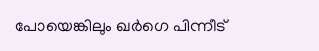പോയെങ്കിലും ഖർഗെ പിന്നീട്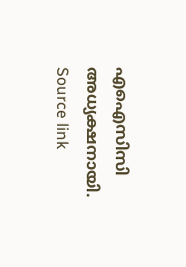എഐസിസി അധ്യക്ഷനായി.
Source link